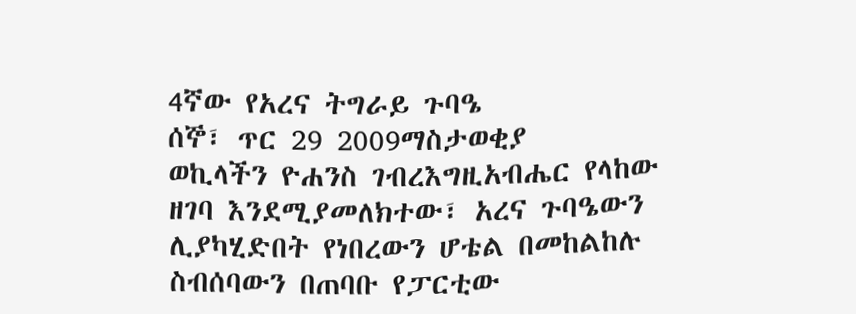4ኛው የአረና ትግራይ ጉባዔ
ሰኞ፣ ጥር 29 2009ማስታወቂያ
ወኪላችን ዮሐንስ ገብረእግዚአብሔር የላከው ዘገባ እንደሚያመለክተው፣ አረና ጉባዔውን ሊያካሂድበት የነበረውን ሆቴል በመከልከሉ ስብሰባውን በጠባቡ የፓርቲው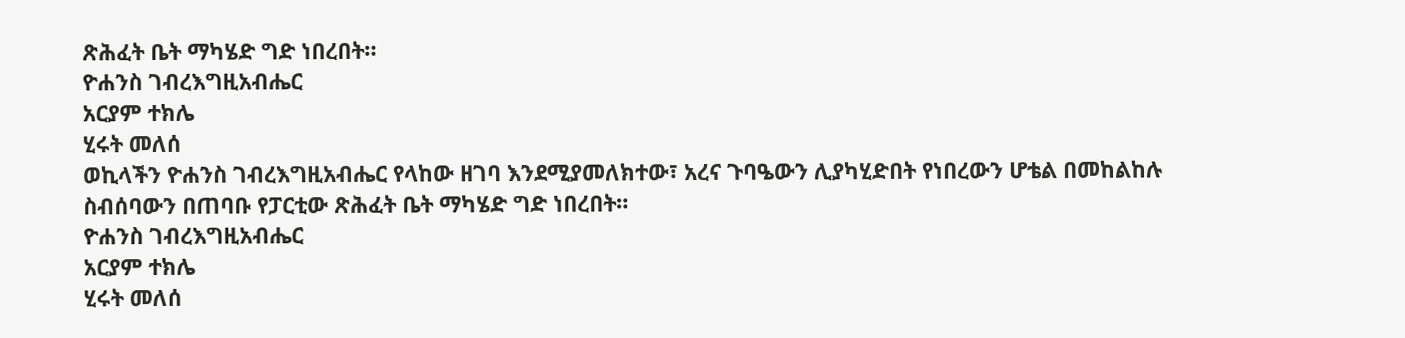ጽሕፈት ቤት ማካሄድ ግድ ነበረበት።
ዮሐንስ ገብረእግዚአብሔር
አርያም ተክሌ
ሂሩት መለሰ
ወኪላችን ዮሐንስ ገብረእግዚአብሔር የላከው ዘገባ እንደሚያመለክተው፣ አረና ጉባዔውን ሊያካሂድበት የነበረውን ሆቴል በመከልከሉ ስብሰባውን በጠባቡ የፓርቲው ጽሕፈት ቤት ማካሄድ ግድ ነበረበት።
ዮሐንስ ገብረእግዚአብሔር
አርያም ተክሌ
ሂሩት መለሰ